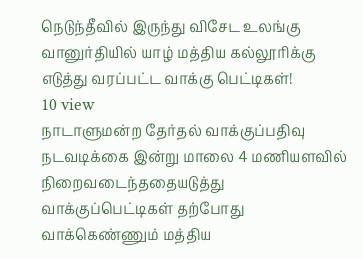நெடுந்தீவில் இருந்து விசேட உலங்கு வானுர்தியில் யாழ் மத்திய கல்லூரிக்கு எடுத்து வரப்பட்ட வாக்கு பெட்டிகள்!
10 view
நாடாளுமன்ற தேர்தல் வாக்குப்பதிவு நடவடிக்கை இன்று மாலை 4 மணியளவில் நிறைவடைந்ததையடுத்து வாக்குப்பெட்டிகள் தற்போது வாக்கெண்ணும் மத்திய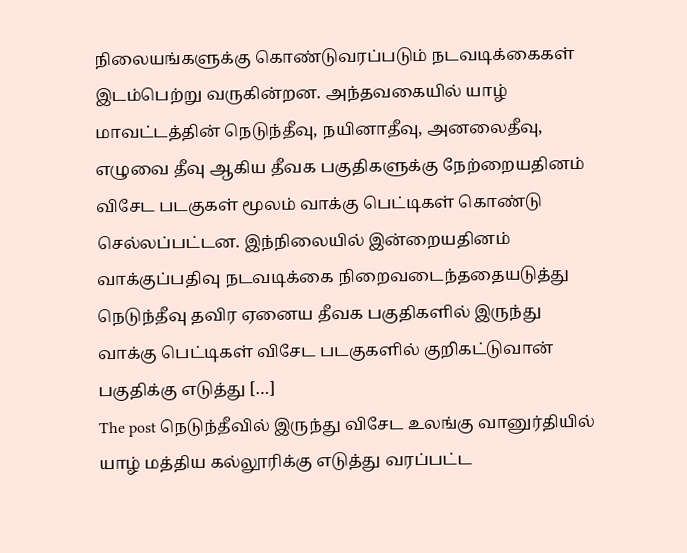நிலையங்களுக்கு கொண்டுவரப்படும் நடவடிக்கைகள் இடம்பெற்று வருகின்றன. அந்தவகையில் யாழ் மாவட்டத்தின் நெடுந்தீவு, நயினாதீவு, அனலைதீவு, எழுவை தீவு ஆகிய தீவக பகுதிகளுக்கு நேற்றையதினம் விசேட படகுகள் மூலம் வாக்கு பெட்டிகள் கொண்டு செல்லப்பட்டன. இந்நிலையில் இன்றையதினம் வாக்குப்பதிவு நடவடிக்கை நிறைவடைந்ததையடுத்து நெடுந்தீவு தவிர ஏனைய தீவக பகுதிகளில் இருந்து வாக்கு பெட்டிகள் விசேட படகுகளில் குறிகட்டுவான் பகுதிக்கு எடுத்து […]
The post நெடுந்தீவில் இருந்து விசேட உலங்கு வானுர்தியில் யாழ் மத்திய கல்லூரிக்கு எடுத்து வரப்பட்ட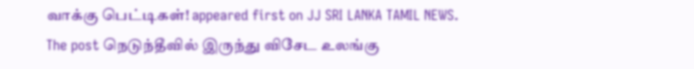வாக்கு பெட்டிகள்! appeared first on JJ SRI LANKA TAMIL NEWS.
The post நெடுந்தீவில் இருந்து விசேட உலங்கு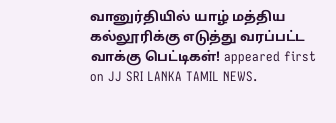வானுர்தியில் யாழ் மத்திய கல்லூரிக்கு எடுத்து வரப்பட்ட வாக்கு பெட்டிகள்! appeared first on JJ SRI LANKA TAMIL NEWS.